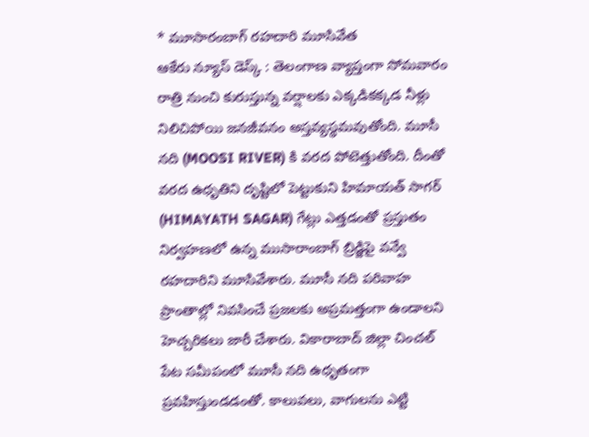* మూసారంబాగ్ రహదారి మూసివేత
ఆకేరు న్యూస్ డెస్క్ : తెలంగాణ వ్యాప్తంగా సోమవారం రాత్రి నుంచి కురుస్తున్న వర్షాలకు ఎక్కడికక్కడ నీళ్లు నిలిచిపోయి జనజీవనం అస్తవ్యస్థమవుతోంది. మూసీ నది (MOOSI RIVER) కి వరద పోటెత్తుతోంది. దీంతో వరద ఉధృతిని దృష్టిలో పెట్టుకుని హిమాయత్ సాగర్ (HIMAYATH SAGAR) గేట్లు ఎత్తడంతో ప్రస్తుతం నిర్వహణలో ఉన్న ముసారాంబాగ్ బ్రిడ్జిపై వన్వే రహదారిని మూసివేశారు. మూసీ నది పరివాహ ప్రాంతాల్లో నివసించే ప్రజలకు అప్రమత్తంగా ఉండాలని హెచ్చరికలు జారీ చేశారు. వికారాబాద్ జిల్లా చించల్ పేట సమీపంలో మూసీ నది ఉధృతంగా ప్రవహిస్తుండడంతో. కాలువలు, వాగులను ఎట్టి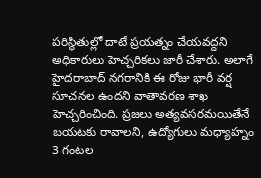పరిస్థితుల్లో దాటే ప్రయత్నం చేయవద్దని అధికారులు హెచ్చరికలు జారీ చేశారు. అలాగే హైదరాబాద్ నగరానికి ఈ రోజు భారీ వర్ష సూచనల ఉందని వాతావరణ శాఖ హెచ్చరించింది. ప్రజలు అత్యవసరమయితేనే బయటకు రావాలని, ఉద్యోగులు మధ్యాహ్నం 3 గంటల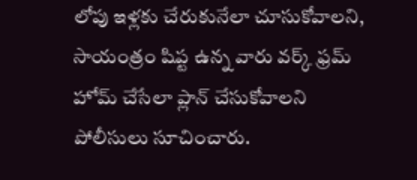లోపు ఇళ్లకు చేరుకునేలా చూసుకోవాలని, సాయంత్రం షిప్ట ఉన్న వారు వర్క్ ఫ్రమ్ హోమ్ చేసేలా ప్లాన్ చేసుకోవాలని పోలీసులు సూచించారు.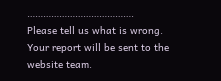………………………………….
Please tell us what is wrong. Your report will be sent to the website team.